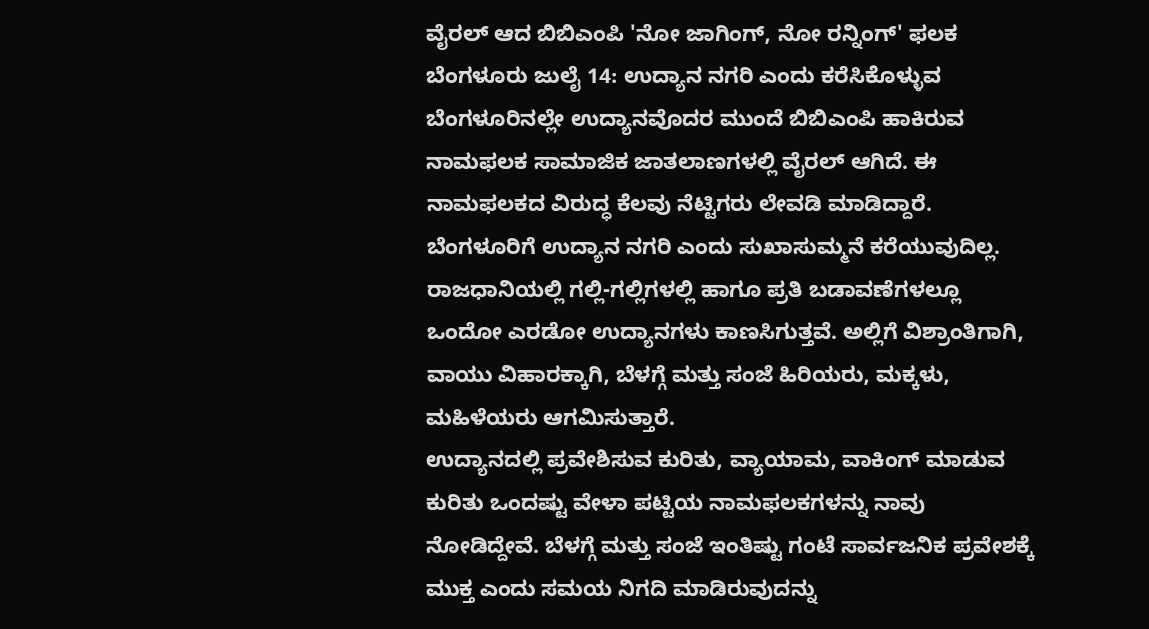ವೈರಲ್ ಆದ ಬಿಬಿಎಂಪಿ 'ನೋ ಜಾಗಿಂಗ್, ನೋ ರನ್ನಿಂಗ್' ಫಲಕ
ಬೆಂಗಳೂರು ಜುಲೈ 14: ಉದ್ಯಾನ ನಗರಿ ಎಂದು ಕರೆಸಿಕೊಳ್ಳುವ ಬೆಂಗಳೂರಿನಲ್ಲೇ ಉದ್ಯಾನವೊದರ ಮುಂದೆ ಬಿಬಿಎಂಪಿ ಹಾಕಿರುವ ನಾಮಫಲಕ ಸಾಮಾಜಿಕ ಜಾತಲಾಣಗಳಲ್ಲಿ ವೈರಲ್ ಆಗಿದೆ. ಈ ನಾಮಫಲಕದ ವಿರುದ್ಧ ಕೆಲವು ನೆಟ್ಟಿಗರು ಲೇವಡಿ ಮಾಡಿದ್ದಾರೆ.
ಬೆಂಗಳೂರಿಗೆ ಉದ್ಯಾನ ನಗರಿ ಎಂದು ಸುಖಾಸುಮ್ಮನೆ ಕರೆಯುವುದಿಲ್ಲ. ರಾಜಧಾನಿಯಲ್ಲಿ ಗಲ್ಲಿ-ಗಲ್ಲಿಗಳಲ್ಲಿ ಹಾಗೂ ಪ್ರತಿ ಬಡಾವಣೆಗಳಲ್ಲೂ ಒಂದೋ ಎರಡೋ ಉದ್ಯಾನಗಳು ಕಾಣಸಿಗುತ್ತವೆ. ಅಲ್ಲಿಗೆ ವಿಶ್ರಾಂತಿಗಾಗಿ, ವಾಯು ವಿಹಾರಕ್ಕಾಗಿ, ಬೆಳಗ್ಗೆ ಮತ್ತು ಸಂಜೆ ಹಿರಿಯರು, ಮಕ್ಕಳು, ಮಹಿಳೆಯರು ಆಗಮಿಸುತ್ತಾರೆ.
ಉದ್ಯಾನದಲ್ಲಿ ಪ್ರವೇಶಿಸುವ ಕುರಿತು, ವ್ಯಾಯಾಮ, ವಾಕಿಂಗ್ ಮಾಡುವ ಕುರಿತು ಒಂದಷ್ಟು ವೇಳಾ ಪಟ್ಟಿಯ ನಾಮಫಲಕಗಳನ್ನು ನಾವು ನೋಡಿದ್ದೇವೆ. ಬೆಳಗ್ಗೆ ಮತ್ತು ಸಂಜೆ ಇಂತಿಷ್ಟು ಗಂಟೆ ಸಾರ್ವಜನಿಕ ಪ್ರವೇಶಕ್ಕೆ ಮುಕ್ತ ಎಂದು ಸಮಯ ನಿಗದಿ ಮಾಡಿರುವುದನ್ನು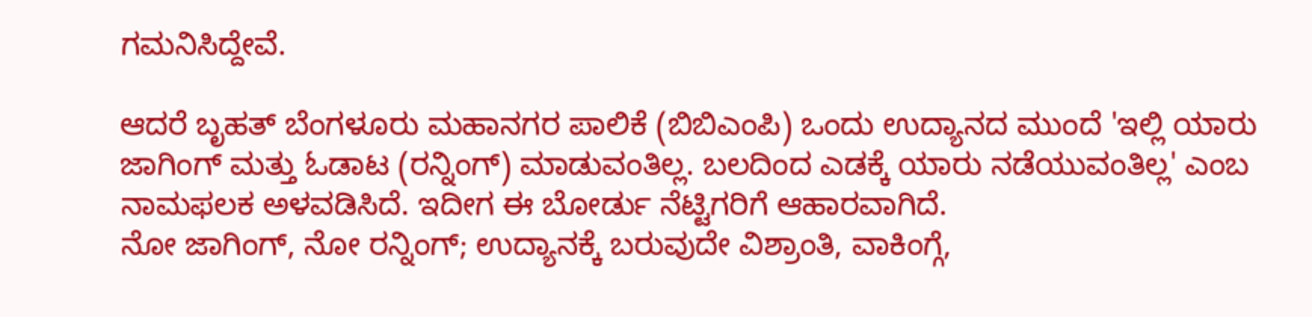ಗಮನಿಸಿದ್ದೇವೆ.

ಆದರೆ ಬೃಹತ್ ಬೆಂಗಳೂರು ಮಹಾನಗರ ಪಾಲಿಕೆ (ಬಿಬಿಎಂಪಿ) ಒಂದು ಉದ್ಯಾನದ ಮುಂದೆ 'ಇಲ್ಲಿ ಯಾರು ಜಾಗಿಂಗ್ ಮತ್ತು ಓಡಾಟ (ರನ್ನಿಂಗ್) ಮಾಡುವಂತಿಲ್ಲ. ಬಲದಿಂದ ಎಡಕ್ಕೆ ಯಾರು ನಡೆಯುವಂತಿಲ್ಲ' ಎಂಬ ನಾಮಫಲಕ ಅಳವಡಿಸಿದೆ. ಇದೀಗ ಈ ಬೋರ್ಡು ನೆಟ್ಟಿಗರಿಗೆ ಆಹಾರವಾಗಿದೆ.
ನೋ ಜಾಗಿಂಗ್, ನೋ ರನ್ನಿಂಗ್; ಉದ್ಯಾನಕ್ಕೆ ಬರುವುದೇ ವಿಶ್ರಾಂತಿ, ವಾಕಿಂಗ್ಗೆ,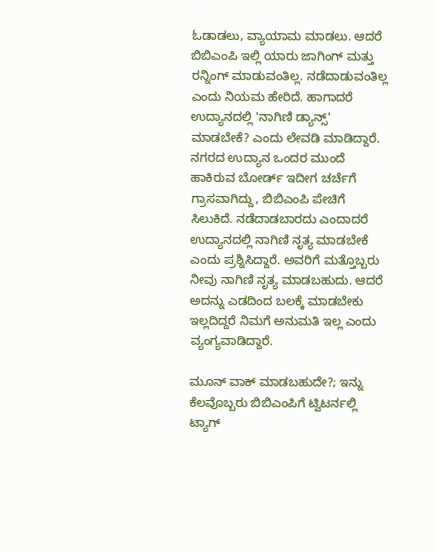ಓಡಾಡಲು, ವ್ಯಾಯಾಮ ಮಾಡಲು. ಆದರೆ ಬಿಬಿಎಂಪಿ ಇಲ್ಲಿ ಯಾರು ಜಾಗಿಂಗ್ ಮತ್ತು ರನ್ನಿಂಗ್ ಮಾಡುವಂತಿಲ್ಲ. ನಡೆದಾಡುವಂತಿಲ್ಲ ಎಂದು ನಿಯಮ ಹೇರಿದೆ. ಹಾಗಾದರೆ ಉದ್ಯಾನದಲ್ಲಿ 'ನಾಗಿಣಿ ಡ್ಯಾನ್ಸ್' ಮಾಡಬೇಕೆ? ಎಂದು ಲೇವಡಿ ಮಾಡಿದ್ದಾರೆ.
ನಗರದ ಉದ್ಯಾನ ಒಂದರ ಮುಂದೆ ಹಾಕಿರುವ ಬೋರ್ಡ್ ಇದೀಗ ಚರ್ಚೆಗೆ ಗ್ರಾಸವಾಗಿದ್ದು, ಬಿಬಿಎಂಪಿ ಪೇಚಿಗೆ ಸಿಲುಕಿದೆ. ನಡೆದಾಡಬಾರದು ಎಂದಾದರೆ ಉದ್ಯಾನದಲ್ಲಿ ನಾಗಿಣಿ ನೃತ್ಯ ಮಾಡಬೇಕೆ ಎಂದು ಪ್ರಶ್ನಿಸಿದ್ದಾರೆ. ಅವರಿಗೆ ಮತ್ತೊಬ್ಬರು ನೀವು ನಾಗಿಣಿ ನೃತ್ಯ ಮಾಡಬಹುದು. ಆದರೆ ಅದನ್ನು ಎಡದಿಂದ ಬಲಕ್ಕೆ ಮಾಡಬೇಕು ಇಲ್ಲದಿದ್ದರೆ ನಿಮಗೆ ಅನುಮತಿ ಇಲ್ಲ ಎಂದು ವ್ಯಂಗ್ಯವಾಡಿದ್ದಾರೆ.

ಮೂನ್ ವಾಕ್ ಮಾಡಬಹುದೇ?; ಇನ್ನು ಕೆಲವೊಬ್ಬರು ಬಿಬಿಎಂಪಿಗೆ ಟ್ವಿಟರ್ನಲ್ಲಿ ಟ್ಯಾಗ್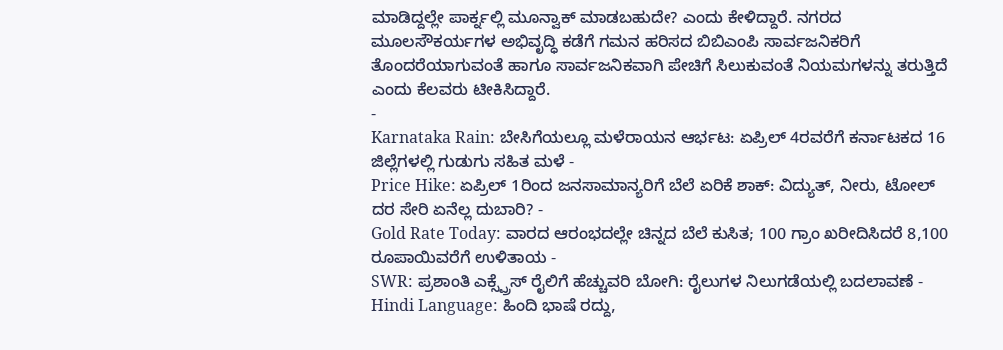ಮಾಡಿದ್ದಲ್ಲೇ ಪಾರ್ಕ್ನಲ್ಲಿ ಮೂನ್ವಾಕ್ ಮಾಡಬಹುದೇ? ಎಂದು ಕೇಳಿದ್ದಾರೆ. ನಗರದ ಮೂಲಸೌಕರ್ಯಗಳ ಅಭಿವೃದ್ಧಿ ಕಡೆಗೆ ಗಮನ ಹರಿಸದ ಬಿಬಿಎಂಪಿ ಸಾರ್ವಜನಿಕರಿಗೆ ತೊಂದರೆಯಾಗುವಂತೆ ಹಾಗೂ ಸಾರ್ವಜನಿಕವಾಗಿ ಪೇಚಿಗೆ ಸಿಲುಕುವಂತೆ ನಿಯಮಗಳನ್ನು ತರುತ್ತಿದೆ ಎಂದು ಕೆಲವರು ಟೀಕಿಸಿದ್ದಾರೆ.
-
Karnataka Rain: ಬೇಸಿಗೆಯಲ್ಲೂ ಮಳೆರಾಯನ ಆರ್ಭಟ: ಏಪ್ರಿಲ್ 4ರವರೆಗೆ ಕರ್ನಾಟಕದ 16 ಜಿಲ್ಲೆಗಳಲ್ಲಿ ಗುಡುಗು ಸಹಿತ ಮಳೆ -
Price Hike: ಏಪ್ರಿಲ್ 1ರಿಂದ ಜನಸಾಮಾನ್ಯರಿಗೆ ಬೆಲೆ ಏರಿಕೆ ಶಾಕ್: ವಿದ್ಯುತ್, ನೀರು, ಟೋಲ್ ದರ ಸೇರಿ ಏನೆಲ್ಲ ದುಬಾರಿ? -
Gold Rate Today: ವಾರದ ಆರಂಭದಲ್ಲೇ ಚಿನ್ನದ ಬೆಲೆ ಕುಸಿತ; 100 ಗ್ರಾಂ ಖರೀದಿಸಿದರೆ 8,100 ರೂಪಾಯಿವರೆಗೆ ಉಳಿತಾಯ -
SWR: ಪ್ರಶಾಂತಿ ಎಕ್ಸ್ಪ್ರೆಸ್ ರೈಲಿಗೆ ಹೆಚ್ಚುವರಿ ಬೋಗಿ: ರೈಲುಗಳ ನಿಲುಗಡೆಯಲ್ಲಿ ಬದಲಾವಣೆ -
Hindi Language: ಹಿಂದಿ ಭಾಷೆ ರದ್ದು,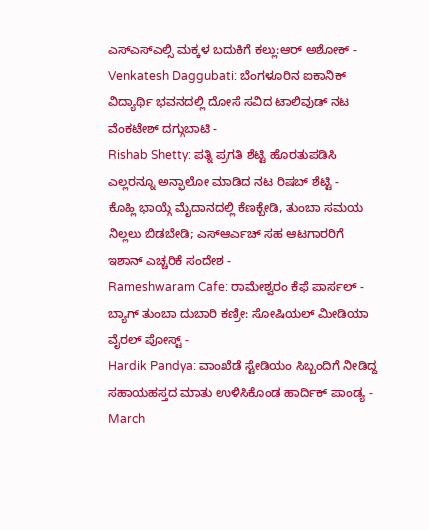ಎಸ್ಎಸ್ಎಲ್ಸಿ ಮಕ್ಕಳ ಬದುಕಿಗೆ ಕಲ್ಲು:ಆರ್ ಅಶೋಕ್ -
Venkatesh Daggubati: ಬೆಂಗಳೂರಿನ ಐಕಾನಿಕ್ ವಿದ್ಯಾರ್ಥಿ ಭವನದಲ್ಲಿ ದೋಸೆ ಸವಿದ ಟಾಲಿವುಡ್ ನಟ ವೆಂಕಟೇಶ್ ದಗ್ಗುಬಾಟಿ -
Rishab Shetty: ಪತ್ನಿ ಪ್ರಗತಿ ಶೆಟ್ಟಿ ಹೊರತುಪಡಿಸಿ ಎಲ್ಲರನ್ನೂ ಅನ್ಫಾಲೋ ಮಾಡಿದ ನಟ ರಿಷಬ್ ಶೆಟ್ಟಿ -
ಕೊಹ್ಲಿ ಭಾಯ್ಗೆ ಮೈದಾನದಲ್ಲಿ ಕೆಣಕ್ಬೇಡಿ, ತುಂಬಾ ಸಮಯ ನಿಲ್ಲಲು ಬಿಡಬೇಡಿ; ಎಸ್ಆರ್ಎಚ್ ಸಹ ಆಟಗಾರರಿಗೆ ಇಶಾನ್ ಎಚ್ಚರಿಕೆ ಸಂದೇಶ -
Rameshwaram Cafe: ರಾಮೇಶ್ವರಂ ಕೆಫೆ ಪಾರ್ಸಲ್ - ಬ್ಯಾಗ್ ತುಂಬಾ ದುಬಾರಿ ಕಣ್ರೀ: ಸೋಷಿಯಲ್ ಮೀಡಿಯಾ ವೈರಲ್ ಪೋಸ್ಟ್ -
Hardik Pandya: ವಾಂಖೆಡೆ ಸ್ಟೇಡಿಯಂ ಸಿಬ್ಬಂದಿಗೆ ನೀಡಿದ್ದ ಸಹಾಯಹಸ್ತದ ಮಾತು ಉಳಿಸಿಕೊಂಡ ಹಾರ್ದಿಕ್ ಪಾಂಡ್ಯ -
March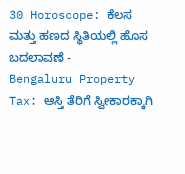30 Horoscope: ಕೆಲಸ ಮತ್ತು ಹಣದ ಸ್ಥಿತಿಯಲ್ಲಿ ಹೊಸ ಬದಲಾವಣೆ -
Bengaluru Property Tax: ಆಸ್ತಿ ತೆರಿಗೆ ಸ್ವೀಕಾರಕ್ಕಾಗಿ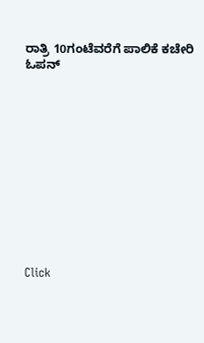ರಾತ್ರಿ 10ಗಂಟೆವರೆಗೆ ಪಾಲಿಕೆ ಕಚೇರಿ ಓಪನ್












Click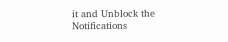it and Unblock the Notifications